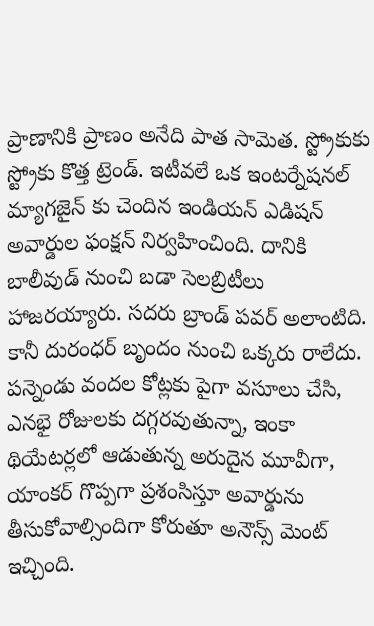ప్రాణానికి ప్రాణం అనేది పాత సామెత. స్ట్రోకుకు స్ట్రోకు కొత్త ట్రెండ్. ఇటీవలే ఒక ఇంటర్నేషనల్ మ్యాగజైన్ కు చెందిన ఇండియన్ ఎడిషన్ అవార్డుల ఫంక్షన్ నిర్వహించింది. దానికి బాలీవుడ్ నుంచి బడా సెలబ్రిటీలు హాజరయ్యారు. సదరు బ్రాండ్ పవర్ అలాంటిది. కానీ దురంధర్ బృందం నుంచి ఒక్కరు రాలేదు.
పన్నెండు వందల కోట్లకు పైగా వసూలు చేసి, ఎనభై రోజులకు దగ్గరవుతున్నా, ఇంకా థియేటర్లలో ఆడుతున్న అరుదైన మూవీగా, యాంకర్ గొప్పగా ప్రశంసిస్తూ అవార్డును తీసుకోవాల్సిందిగా కోరుతూ అనౌన్స్ మెంట్ ఇచ్చింది.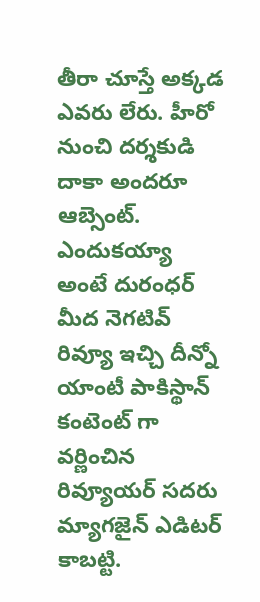తీరా చూస్తే అక్కడ ఎవరు లేరు. హీరో నుంచి దర్శకుడి దాకా అందరూ ఆబ్సెంట్.
ఎందుకయ్యా అంటే దురంధర్ మీద నెగటివ్ రివ్యూ ఇచ్చి దీన్నో యాంటీ పాకిస్థాన్ కంటెంట్ గా వర్ణించిన రివ్యూయర్ సదరు మ్యాగజైన్ ఎడిటర్ కాబట్టి.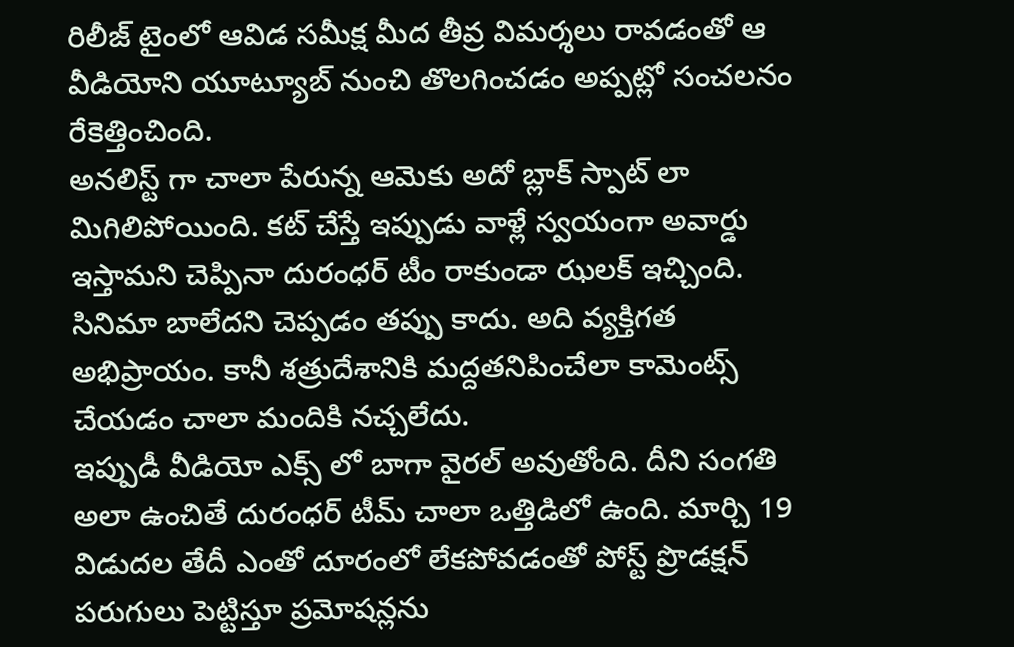రిలీజ్ టైంలో ఆవిడ సమీక్ష మీద తీవ్ర విమర్శలు రావడంతో ఆ వీడియోని యూట్యూబ్ నుంచి తొలగించడం అప్పట్లో సంచలనం రేకెత్తించింది.
అనలిస్ట్ గా చాలా పేరున్న ఆమెకు అదో బ్లాక్ స్పాట్ లా మిగిలిపోయింది. కట్ చేస్తే ఇప్పుడు వాళ్లే స్వయంగా అవార్డు ఇస్తామని చెప్పినా దురంధర్ టీం రాకుండా ఝలక్ ఇచ్చింది. సినిమా బాలేదని చెప్పడం తప్పు కాదు. అది వ్యక్తిగత అభిప్రాయం. కానీ శత్రుదేశానికి మద్దతనిపించేలా కామెంట్స్ చేయడం చాలా మందికి నచ్చలేదు.
ఇప్పుడీ వీడియో ఎక్స్ లో బాగా వైరల్ అవుతోంది. దీని సంగతి అలా ఉంచితే దురంధర్ టీమ్ చాలా ఒత్తిడిలో ఉంది. మార్చి 19 విడుదల తేదీ ఎంతో దూరంలో లేకపోవడంతో పోస్ట్ ప్రొడక్షన్ పరుగులు పెట్టిస్తూ ప్రమోషన్లను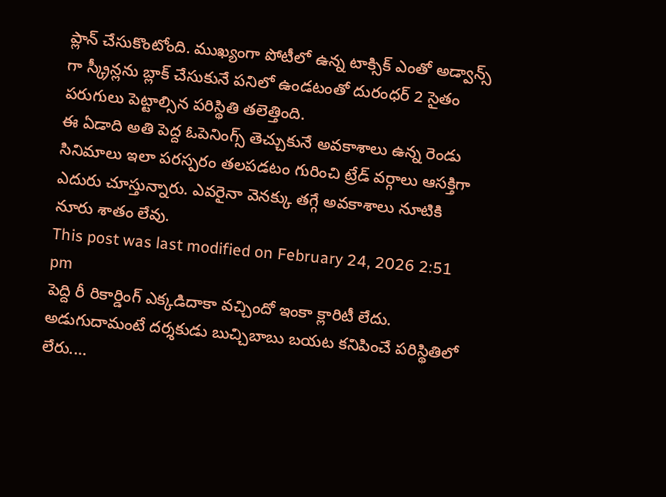ప్లాన్ చేసుకొంటోంది. ముఖ్యంగా పోటీలో ఉన్న టాక్సిక్ ఎంతో అడ్వాన్స్ గా స్క్రీన్లను బ్లాక్ చేసుకునే పనిలో ఉండటంతో దురంధర్ 2 సైతం పరుగులు పెట్టాల్సిన పరిస్థితి తలెత్తింది.
ఈ ఏడాది అతి పెద్ద ఓపెనింగ్స్ తెచ్చుకునే అవకాశాలు ఉన్న రెండు సినిమాలు ఇలా పరస్పరం తలపడటం గురించి ట్రేడ్ వర్గాలు ఆసక్తిగా ఎదురు చూస్తున్నారు. ఎవరైనా వెనక్కు తగ్గే అవకాశాలు నూటికి నూరు శాతం లేవు.
This post was last modified on February 24, 2026 2:51 pm
పెద్ది రీ రికార్డింగ్ ఎక్కడిదాకా వచ్చిందో ఇంకా క్లారిటీ లేదు. అడుగుదామంటే దర్శకుడు బుచ్చిబాబు బయట కనిపించే పరిస్థితిలో లేరు.…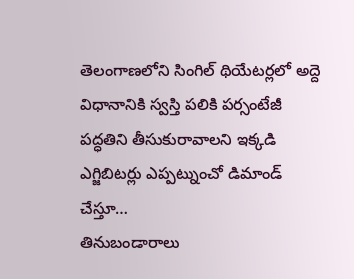తెలంగాణలోని సింగిల్ థియేటర్లలో అద్దె విధానానికి స్వస్తి పలికి పర్సంటేజీ పద్ధతిని తీసుకురావాలని ఇక్కడి ఎగ్జిబిటర్లు ఎప్పట్నుంచో డిమాండ్ చేస్తూ…
తినుబండారాలు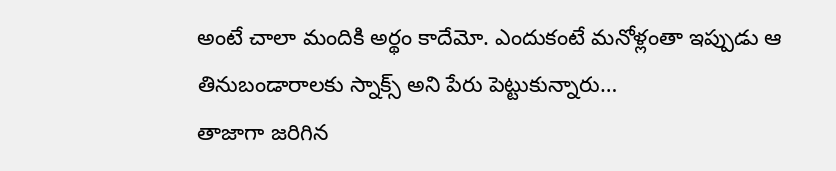అంటే చాలా మందికి అర్థం కాదేమో. ఎందుకంటే మనోళ్లంతా ఇప్పుడు ఆ తినుబండారాలకు స్నాక్స్ అని పేరు పెట్టుకున్నారు…
తాజాగా జరిగిన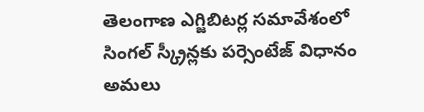తెలంగాణ ఎగ్జిబిటర్ల సమావేశంలో సింగల్ స్క్రీన్లకు పర్సెంటేజ్ విధానం అమలు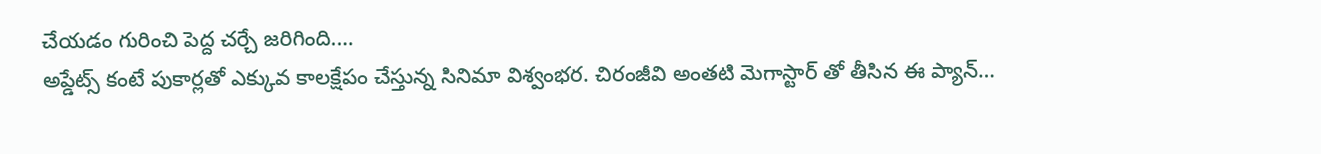చేయడం గురించి పెద్ద చర్చే జరిగింది.…
అప్డేట్స్ కంటే పుకార్లతో ఎక్కువ కాలక్షేపం చేస్తున్న సినిమా విశ్వంభర. చిరంజీవి అంతటి మెగాస్టార్ తో తీసిన ఈ ప్యాన్…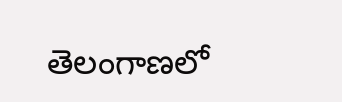తెలంగాణలో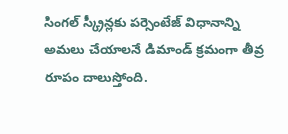సింగల్ స్క్రీన్లకు పర్సెంటేజ్ విధానాన్ని అమలు చేయాలనే డిమాండ్ క్రమంగా తీవ్ర రూపం దాలుస్తోంది.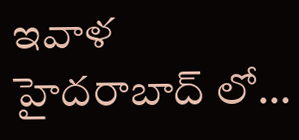ఇవాళ హైదరాబాద్ లో…